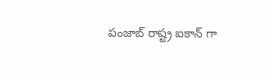పంజాబ్ రాష్ట్ర ఐకాన్ గా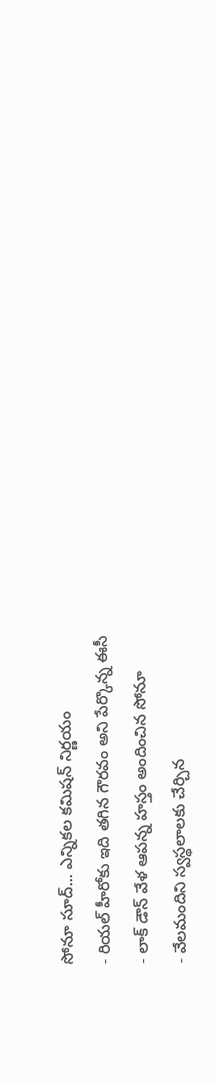సోనూ సూద్... ఎన్నికల కమిషన్ నిర్ణయం
- రియల్ హీరోకు ఇది తగిన గౌరవం అని పేర్కొన్న ఈసీ
- లాక్ డౌన్ వేళ ఆపన్న హస్తం అందించిన సోనూ
- వేలమందిని స్వస్థలాలకు చేర్చిన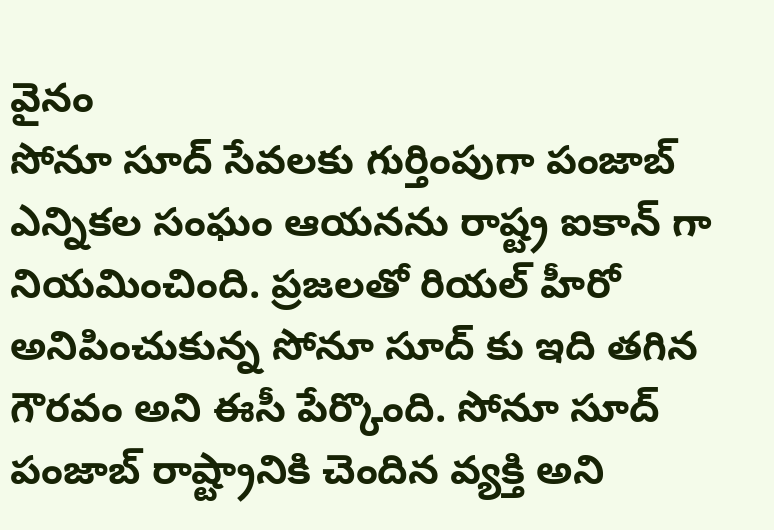వైనం
సోనూ సూద్ సేవలకు గుర్తింపుగా పంజాబ్ ఎన్నికల సంఘం ఆయనను రాష్ట్ర ఐకాన్ గా నియమించింది. ప్రజలతో రియల్ హీరో అనిపించుకున్న సోనూ సూద్ కు ఇది తగిన గౌరవం అని ఈసీ పేర్కొంది. సోనూ సూద్ పంజాబ్ రాష్ట్రానికి చెందిన వ్యక్తి అని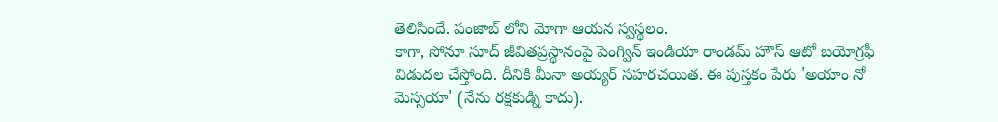తెలిసిందే. పంజాబ్ లోని మోగా ఆయన స్వస్థలం.
కాగా, సోనూ సూద్ జీవితప్రస్థానంపై పెంగ్విన్ ఇండియా రాండమ్ హౌస్ ఆటో బయోగ్రఫీ విడుదల చేస్తోంది. దీనికి మీనా అయ్యర్ సహరచయిత. ఈ పుస్తకం పేరు 'అయాం నో మెస్సయా' (నేను రక్షకుడ్ని కాదు).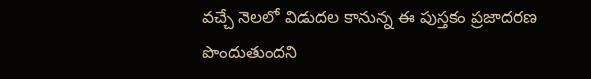వచ్చే నెలలో విడుదల కానున్న ఈ పుస్తకం ప్రజాదరణ పొందుతుందని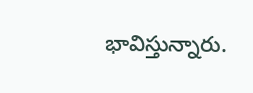భావిస్తున్నారు.